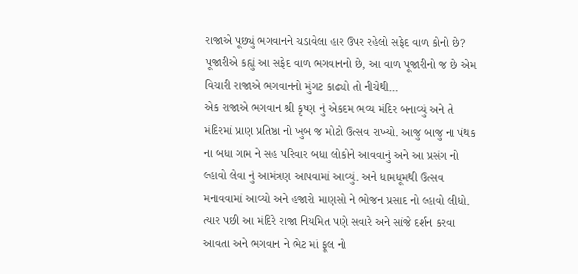રાજાએ પૂછ્યું ભગવાનને ચડાવેલા હાર ઉપર રહેલો સફેદ વાળ કોનો છે? પૂજારીએ કહ્યું આ સફેદ વાળ ભગવાનનો છે, આ વાળ પૂજારીનો જ છે એમ વિચારી રાજાએ ભગવાનનો મુંગટ કાઢ્યો તો નીચેથી…
એક રાજાએ ભગવાન શ્રી કૃષ્ણ નું એકદમ ભવ્ય મંદિર બનાવ્યું અને તે મંદિરમાં પ્રાણ પ્રતિષ્ઠા નો ખુબ જ મોટો ઉત્સવ રાખ્યો. આજુ બાજુ ના પંથક ના બધા ગામ ને સહ પરિવાર બધા લોકોને આવવાનું અને આ પ્રસંગ નો લ્હાવો લેવા નું આમંત્રણ આપવામાં આવ્યું. અને ધામધૂમથી ઉત્સવ મનાવવામાં આવ્યો અને હજારો માણસો ને ભોજન પ્રસાદ નો લ્હાવો લીધો.
ત્યાર પછી આ મંદિરે રાજા નિયમિત પણે સવારે અને સાંજે દર્શન કરવા આવતા અને ભગવાન ને ભેટ માં ફૂલ નો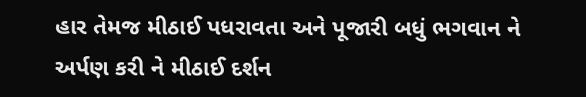હાર તેમજ મીઠાઈ પધરાવતા અને પૂજારી બધું ભગવાન ને અર્પણ કરી ને મીઠાઈ દર્શન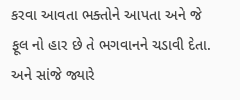કરવા આવતા ભક્તોને આપતા અને જે ફૂલ નો હાર છે તે ભગવાનને ચડાવી દેતા. અને સાંજે જ્યારે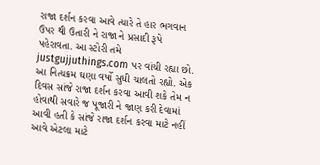રાજા દર્શન કરવા આવે ત્યારે તે હાર ભગવાન ઉપર થી ઉતારી ને રાજા ને પ્રસાદી રૂપે પહેરાવતા. આ સ્ટોરી તમે justgujjuthings.com પર વાંચી રહ્યા છો.
આ નિત્યક્રમ ઘણા વર્ષો સુધી ચાલતો રહ્યો. એક દિવસ સાંજે રાજા દર્શન કરવા આવી શકે તેમ ન હોવાથી સવારે જ પૂજારી ને જાણ કરી દેવામાં આવી હતી કે સાંજે રાજા દર્શન કરવા માટે નહીં આવે એટલા માટે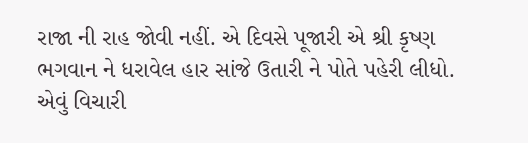રાજા ની રાહ જોવી નહીં. એ દિવસે પૂજારી એ શ્રી કૃષ્ણ ભગવાન ને ધરાવેલ હાર સાંજે ઉતારી ને પોતે પહેરી લીધો. એવું વિચારી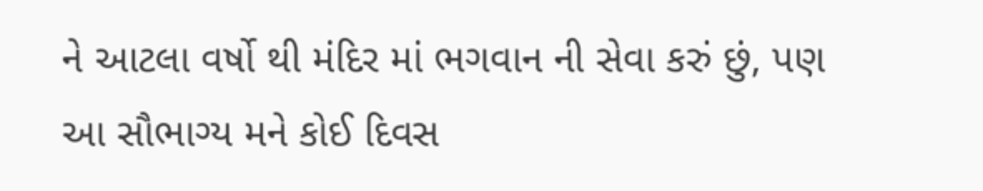ને આટલા વર્ષો થી મંદિર માં ભગવાન ની સેવા કરું છું, પણ આ સૌભાગ્ય મને કોઈ દિવસ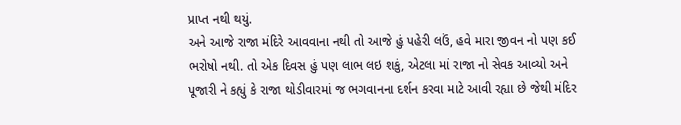પ્રાપ્ત નથી થયું.
અને આજે રાજા મંદિરે આવવાના નથી તો આજે હું પહેરી લઉં, હવે મારા જીવન નો પણ કઈ ભરોષો નથી. તો એક દિવસ હું પણ લાભ લઇ શકું, એટલા માં રાજા નો સેવક આવ્યો અને પૂજારી ને કહ્યું કે રાજા થોડીવારમાં જ ભગવાનના દર્શન કરવા માટે આવી રહ્યા છે જેથી મંદિર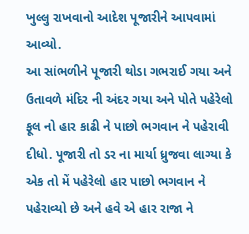ખુલ્લુ રાખવાનો આદેશ પૂજારીને આપવામાં આવ્યો.
આ સાંભળીને પૂજારી થોડા ગભરાઈ ગયા અને ઉતાવળે મંદિર ની અંદર ગયા અને પોતે પહેરેલો ફૂલ નો હાર કાઢી ને પાછો ભગવાન ને પહેરાવી દીધો. પૂજારી તો ડર ના માર્યા ધ્રુજવા લાગ્યા કે એક તો મેં પહેરેલો હાર પાછો ભગવાન ને પહેરાવ્યો છે અને હવે એ હાર રાજા ને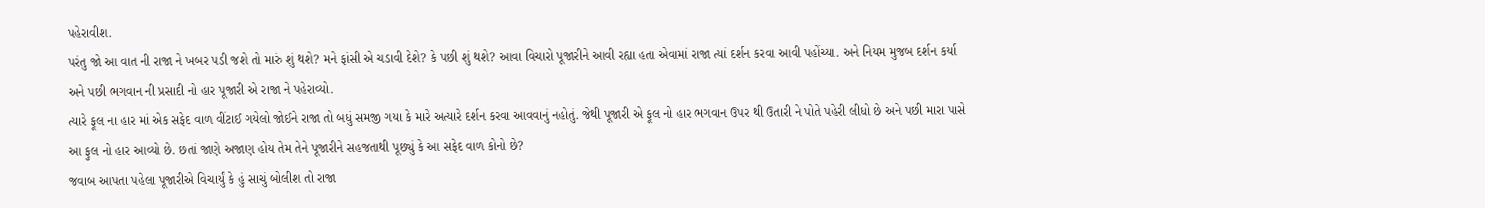પહેરાવીશ.
પરંતુ જો આ વાત ની રાજા ને ખબર પડી જશે તો મારું શું થશે? મને ફાંસી એ ચડાવી દેશે? કે પછી શું થશે? આવા વિચારો પૂજારીને આવી રહ્યા હતા એવામાં રાજા ત્યાં દર્શન કરવા આવી પહોંચ્યા. અને નિયમ મુજબ દર્શન કર્યા અને પછી ભગવાન ની પ્રસાદી નો હાર પૂજારી એ રાજા ને પહેરાવ્યો.
ત્યારે ફૂલ ના હાર માં એક સફેદ વાળ વીંટાઈ ગયેલો જોઈને રાજા તો બધું સમજી ગયા કે મારે અત્યારે દર્શન કરવા આવવાનું નહોતું. જેથી પૂજારી એ ફૂલ નો હાર ભગવાન ઉપર થી ઉતારી ને પોતે પહેરી લીધો છે અને પછી મારા પાસે આ ફુલ નો હાર આવ્યો છે. છતાં જાણે અજાણ હોય તેમ તેને પૂજારીને સહજતાથી પૂછ્યું કે આ સફેદ વાળ કોનો છે?
જવાબ આપતા પહેલા પૂજારીએ વિચાર્યું કે હું સાચું બોલીશ તો રાજા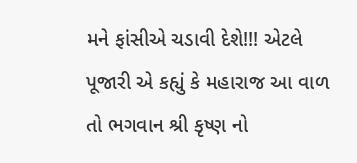મને ફાંસીએ ચડાવી દેશે!!! એટલે પૂજારી એ કહ્યું કે મહારાજ આ વાળ તો ભગવાન શ્રી કૃષ્ણ નો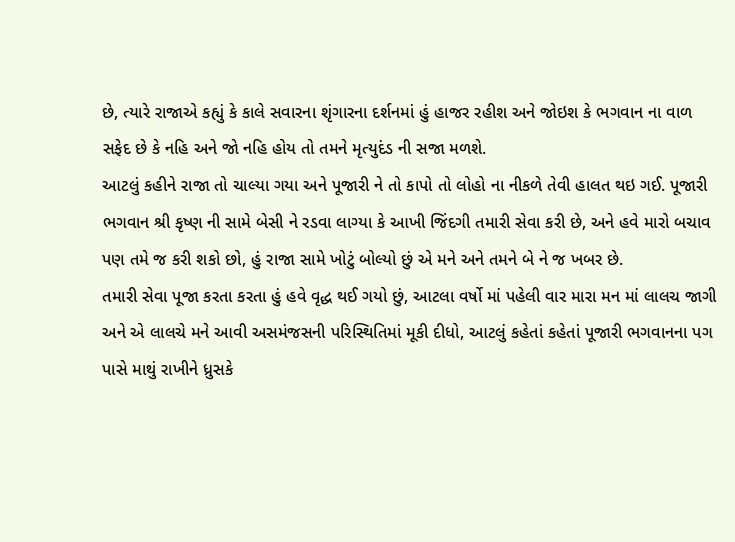છે, ત્યારે રાજાએ કહ્યું કે કાલે સવારના શૃંગારના દર્શનમાં હું હાજર રહીશ અને જોઇશ કે ભગવાન ના વાળ સફેદ છે કે નહિ અને જો નહિ હોય તો તમને મૃત્યુદંડ ની સજા મળશે.
આટલું કહીને રાજા તો ચાલ્યા ગયા અને પૂજારી ને તો કાપો તો લોહો ના નીકળે તેવી હાલત થઇ ગઈ. પૂજારી ભગવાન શ્રી કૃષ્ણ ની સામે બેસી ને રડવા લાગ્યા કે આખી જિંદગી તમારી સેવા કરી છે, અને હવે મારો બચાવ પણ તમે જ કરી શકો છો, હું રાજા સામે ખોટું બોલ્યો છું એ મને અને તમને બે ને જ ખબર છે.
તમારી સેવા પૂજા કરતા કરતા હું હવે વૃદ્ધ થઈ ગયો છું, આટલા વર્ષો માં પહેલી વાર મારા મન માં લાલચ જાગી અને એ લાલચે મને આવી અસમંજસની પરિસ્થિતિમાં મૂકી દીધો, આટલું કહેતાં કહેતાં પૂજારી ભગવાનના પગ પાસે માથું રાખીને ધ્રુસકે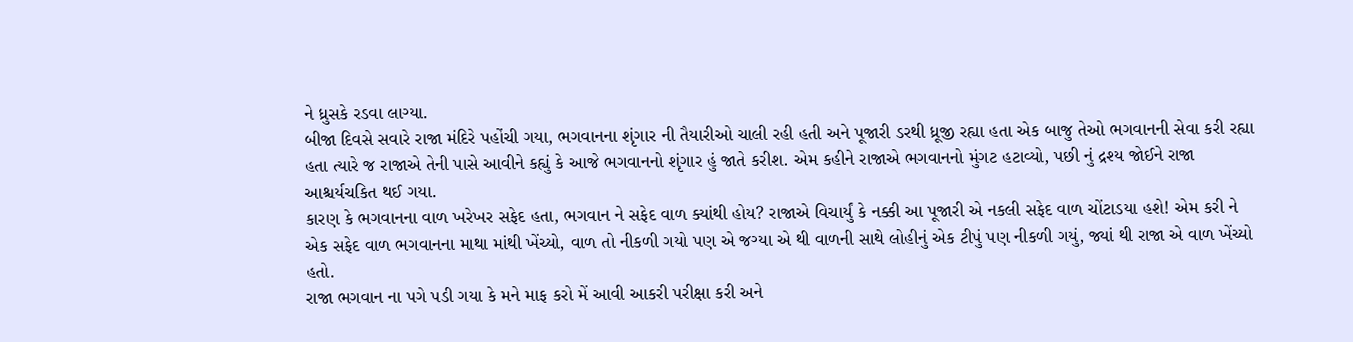ને ધ્રુસકે રડવા લાગ્યા.
બીજા દિવસે સવારે રાજા મંદિરે પહોંચી ગયા, ભગવાનના શૃંગાર ની તૈયારીઓ ચાલી રહી હતી અને પૂજારી ડરથી ધ્રૂજી રહ્યા હતા એક બાજુ તેઓ ભગવાનની સેવા કરી રહ્યા હતા ત્યારે જ રાજાએ તેની પાસે આવીને કહ્યું કે આજે ભગવાનનો શૃંગાર હું જાતે કરીશ. એમ કહીને રાજાએ ભગવાનનો મુંગટ હટાવ્યો, પછી નું દ્રશ્ય જોઈને રાજા આશ્ચર્યચકિત થઈ ગયા.
કારણ કે ભગવાનના વાળ ખરેખર સફેદ હતા, ભગવાન ને સફેદ વાળ ક્યાંથી હોય? રાજાએ વિચાર્યું કે નક્કી આ પૂજારી એ નકલી સફેદ વાળ ચોંટાડયા હશે! એમ કરી ને એક સફેદ વાળ ભગવાનના માથા માંથી ખેંચ્યો, વાળ તો નીકળી ગયો પણ એ જગ્યા એ થી વાળની સાથે લોહીનું એક ટીપું પણ નીકળી ગયું, જ્યાં થી રાજા એ વાળ ખેંચ્યો હતો.
રાજા ભગવાન ના પગે પડી ગયા કે મને માફ કરો મેં આવી આકરી પરીક્ષા કરી અને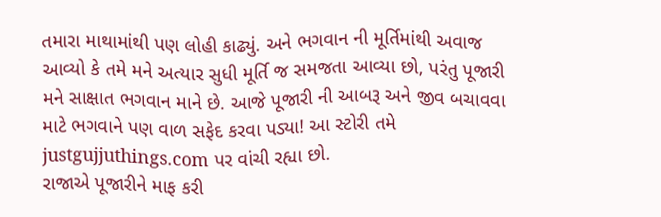તમારા માથામાંથી પણ લોહી કાઢ્યું. અને ભગવાન ની મૂર્તિમાંથી અવાજ આવ્યો કે તમે મને અત્યાર સુધી મૂર્તિ જ સમજતા આવ્યા છો, પરંતુ પૂજારી મને સાક્ષાત ભગવાન માને છે. આજે પૂજારી ની આબરૂ અને જીવ બચાવવા માટે ભગવાને પણ વાળ સફેદ કરવા પડ્યા! આ સ્ટોરી તમે justgujjuthings.com પર વાંચી રહ્યા છો.
રાજાએ પૂજારીને માફ કરી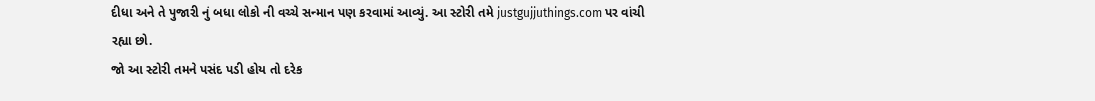દીધા અને તે પુજારી નું બધા લોકો ની વચ્ચે સન્માન પણ કરવામાં આવ્યું. આ સ્ટોરી તમે justgujjuthings.com પર વાંચી રહ્યા છો.
જો આ સ્ટોરી તમને પસંદ પડી હોય તો દરેક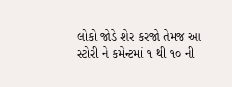લોકો જોડે શેર કરજો તેમજ આ સ્ટોરી ને કમેન્ટમાં ૧ થી ૧૦ ની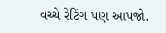વચ્ચે રેટિંગ પણ આપજો.